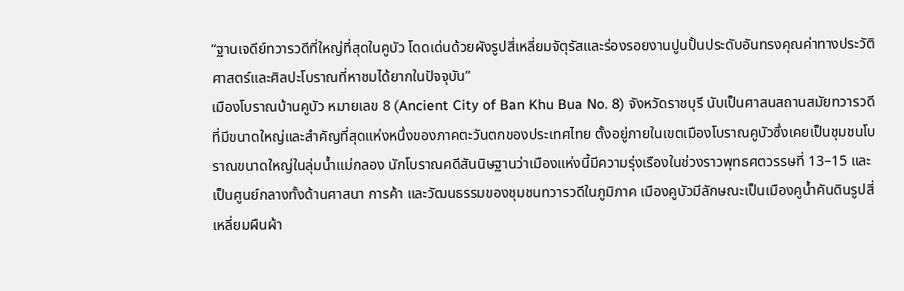“ฐานเจดีย์ทวารวดีที่ใหญ่ที่สุดในคูบัว โดดเด่นด้วยผังรูปสี่เหลี่ยมจัตุรัสและร่องรอยงานปูนปั้นประดับอันทรงคุณค่าทางประวัติศาสตร์และศิลปะโบราณที่หาชมได้ยากในปัจจุบัน”
เมืองโบราณบ้านคูบัว หมายเลข 8 (Ancient City of Ban Khu Bua No. 8) จังหวัดราชบุรี นับเป็นศาสนสถานสมัยทวารวดีที่มีขนาดใหญ่และสำคัญที่สุดแห่งหนึ่งของภาคตะวันตกของประเทศไทย ตั้งอยู่ภายในเขตเมืองโบราณคูบัวซึ่งเคยเป็นชุมชนโบราณขนาดใหญ่ในลุ่มน้ำแม่กลอง นักโบราณคดีสันนิษฐานว่าเมืองแห่งนี้มีความรุ่งเรืองในช่วงราวพุทธศตวรรษที่ 13–15 และเป็นศูนย์กลางทั้งด้านศาสนา การค้า และวัฒนธรรมของชุมชนทวารวดีในภูมิภาค เมืองคูบัวมีลักษณะเป็นเมืองคูน้ำคันดินรูปสี่เหลี่ยมผืนผ้า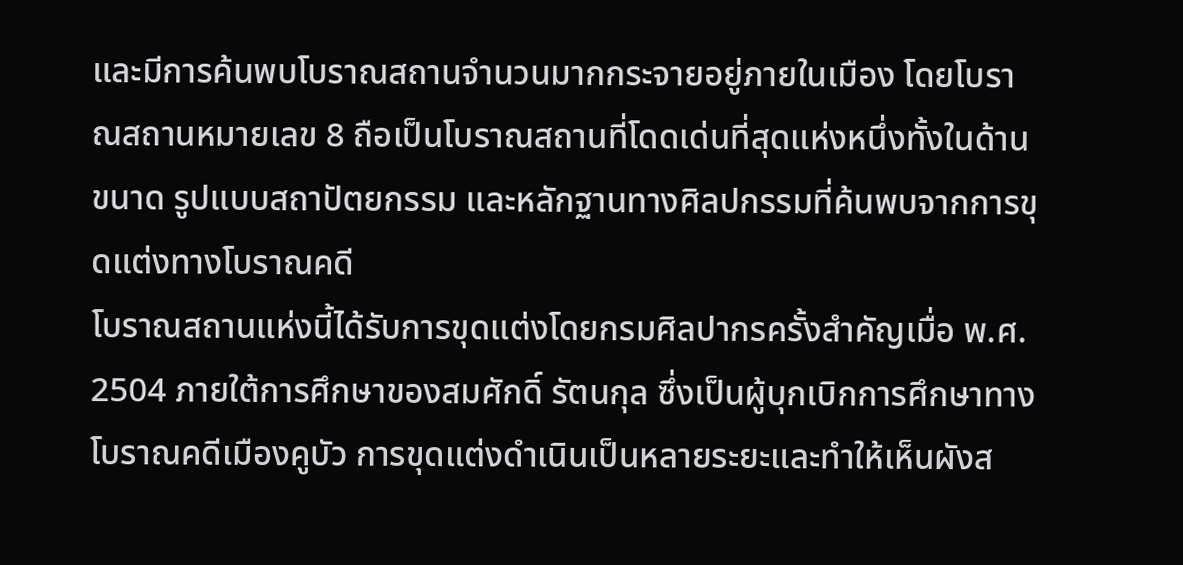และมีการค้นพบโบราณสถานจำนวนมากกระจายอยู่ภายในเมือง โดยโบราณสถานหมายเลข 8 ถือเป็นโบราณสถานที่โดดเด่นที่สุดแห่งหนึ่งทั้งในด้านขนาด รูปแบบสถาปัตยกรรม และหลักฐานทางศิลปกรรมที่ค้นพบจากการขุดแต่งทางโบราณคดี
โบราณสถานแห่งนี้ได้รับการขุดแต่งโดยกรมศิลปากรครั้งสำคัญเมื่อ พ.ศ. 2504 ภายใต้การศึกษาของสมศักดิ์ รัตนกุล ซึ่งเป็นผู้บุกเบิกการศึกษาทางโบราณคดีเมืองคูบัว การขุดแต่งดำเนินเป็นหลายระยะและทำให้เห็นผังส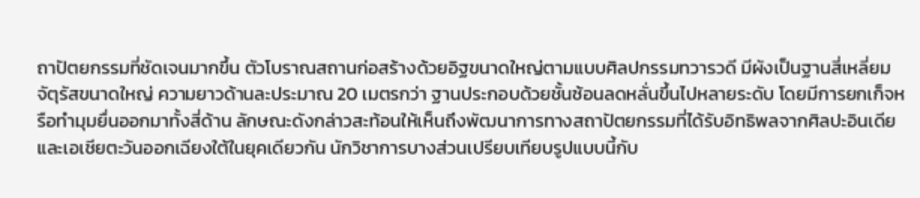ถาปัตยกรรมที่ชัดเจนมากขึ้น ตัวโบราณสถานก่อสร้างด้วยอิฐขนาดใหญ่ตามแบบศิลปกรรมทวารวดี มีผังเป็นฐานสี่เหลี่ยมจัตุรัสขนาดใหญ่ ความยาวด้านละประมาณ 20 เมตรกว่า ฐานประกอบด้วยชั้นซ้อนลดหลั่นขึ้นไปหลายระดับ โดยมีการยกเก็จหรือทำมุมยื่นออกมาทั้งสี่ด้าน ลักษณะดังกล่าวสะท้อนให้เห็นถึงพัฒนาการทางสถาปัตยกรรมที่ได้รับอิทธิพลจากศิลปะอินเดียและเอเชียตะวันออกเฉียงใต้ในยุคเดียวกัน นักวิชาการบางส่วนเปรียบเทียบรูปแบบนี้กับ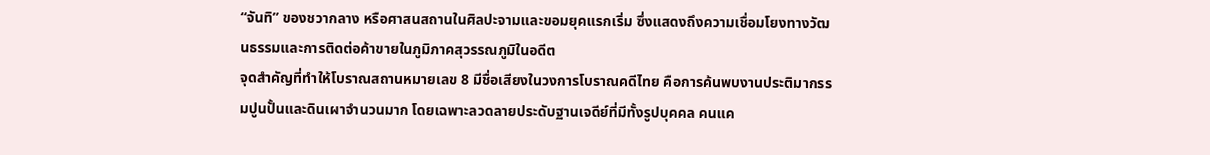“จันทิ” ของชวากลาง หรือศาสนสถานในศิลปะจามและขอมยุคแรกเริ่ม ซึ่งแสดงถึงความเชื่อมโยงทางวัฒนธรรมและการติดต่อค้าขายในภูมิภาคสุวรรณภูมิในอดีต
จุดสำคัญที่ทำให้โบราณสถานหมายเลข 8 มีชื่อเสียงในวงการโบราณคดีไทย คือการค้นพบงานประติมากรรมปูนปั้นและดินเผาจำนวนมาก โดยเฉพาะลวดลายประดับฐานเจดีย์ที่มีทั้งรูปบุคคล คนแค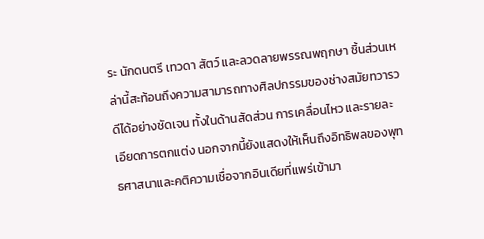ระ นักดนตรี เทวดา สัตว์ และลวดลายพรรณพฤกษา ชิ้นส่วนเหล่านี้สะท้อนถึงความสามารถทางศิลปกรรมของช่างสมัยทวารวดีได้อย่างชัดเจน ทั้งในด้านสัดส่วน การเคลื่อนไหว และรายละเอียดการตกแต่ง นอกจากนี้ยังแสดงให้เห็นถึงอิทธิพลของพุทธศาสนาและคติความเชื่อจากอินเดียที่แพร่เข้ามา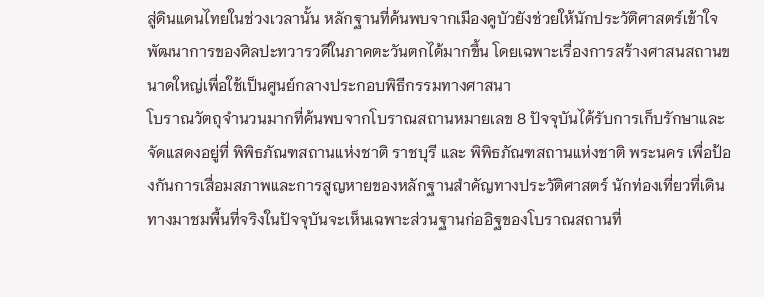สู่ดินแดนไทยในช่วงเวลานั้น หลักฐานที่ค้นพบจากเมืองคูบัวยังช่วยให้นักประวัติศาสตร์เข้าใจพัฒนาการของศิลปะทวารวดีในภาคตะวันตกได้มากขึ้น โดยเฉพาะเรื่องการสร้างศาสนสถานขนาดใหญ่เพื่อใช้เป็นศูนย์กลางประกอบพิธีกรรมทางศาสนา
โบราณวัตถุจำนวนมากที่ค้นพบจากโบราณสถานหมายเลข 8 ปัจจุบันได้รับการเก็บรักษาและจัดแสดงอยู่ที่ พิพิธภัณฑสถานแห่งชาติ ราชบุรี และ พิพิธภัณฑสถานแห่งชาติ พระนคร เพื่อป้องกันการเสื่อมสภาพและการสูญหายของหลักฐานสำคัญทางประวัติศาสตร์ นักท่องเที่ยวที่เดินทางมาชมพื้นที่จริงในปัจจุบันจะเห็นเฉพาะส่วนฐานก่ออิฐของโบราณสถานที่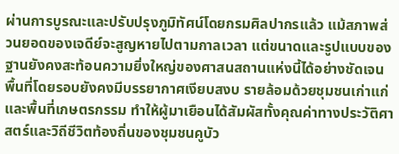ผ่านการบูรณะและปรับปรุงภูมิทัศน์โดยกรมศิลปากรแล้ว แม้สภาพส่วนยอดของเจดีย์จะสูญหายไปตามกาลเวลา แต่ขนาดและรูปแบบของฐานยังคงสะท้อนความยิ่งใหญ่ของศาสนสถานแห่งนี้ได้อย่างชัดเจน พื้นที่โดยรอบยังคงมีบรรยากาศเงียบสงบ รายล้อมด้วยชุมชนเก่าแก่และพื้นที่เกษตรกรรม ทำให้ผู้มาเยือนได้สัมผัสทั้งคุณค่าทางประวัติศาสตร์และวิถีชีวิตท้องถิ่นของชุมชนคูบัว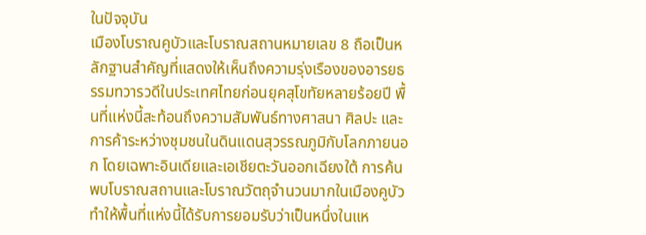ในปัจจุบัน
เมืองโบราณคูบัวและโบราณสถานหมายเลข 8 ถือเป็นหลักฐานสำคัญที่แสดงให้เห็นถึงความรุ่งเรืองของอารยธรรมทวารวดีในประเทศไทยก่อนยุคสุโขทัยหลายร้อยปี พื้นที่แห่งนี้สะท้อนถึงความสัมพันธ์ทางศาสนา ศิลปะ และการค้าระหว่างชุมชนในดินแดนสุวรรณภูมิกับโลกภายนอก โดยเฉพาะอินเดียและเอเชียตะวันออกเฉียงใต้ การค้นพบโบราณสถานและโบราณวัตถุจำนวนมากในเมืองคูบัวทำให้พื้นที่แห่งนี้ได้รับการยอมรับว่าเป็นหนึ่งในแห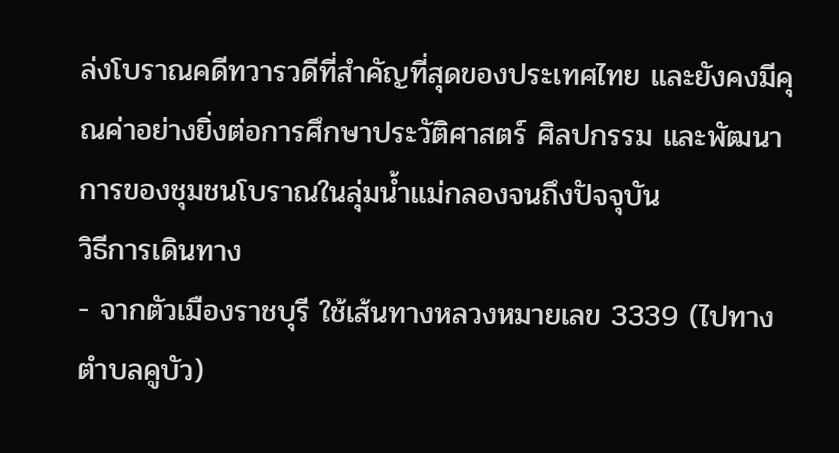ล่งโบราณคดีทวารวดีที่สำคัญที่สุดของประเทศไทย และยังคงมีคุณค่าอย่างยิ่งต่อการศึกษาประวัติศาสตร์ ศิลปกรรม และพัฒนาการของชุมชนโบราณในลุ่มน้ำแม่กลองจนถึงปัจจุบัน
วิธีการเดินทาง
- จากตัวเมืองราชบุรี ใช้เส้นทางหลวงหมายเลข 3339 (ไปทางตำบลคูบัว)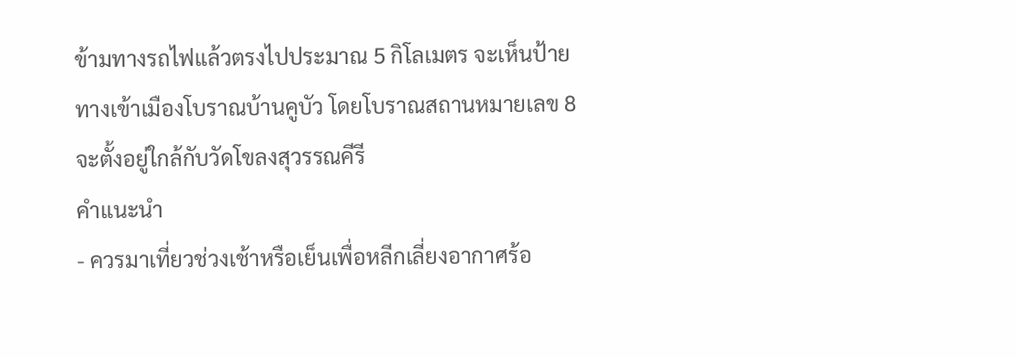ข้ามทางรถไฟแล้วตรงไปประมาณ 5 กิโลเมตร จะเห็นป้ายทางเข้าเมืองโบราณบ้านคูบัว โดยโบราณสถานหมายเลข 8 จะตั้งอยู่ใกล้กับวัดโขลงสุวรรณคีรี
คำแนะนำ
- ควรมาเที่ยวช่วงเช้าหรือเย็นเพื่อหลีกเลี่ยงอากาศร้อ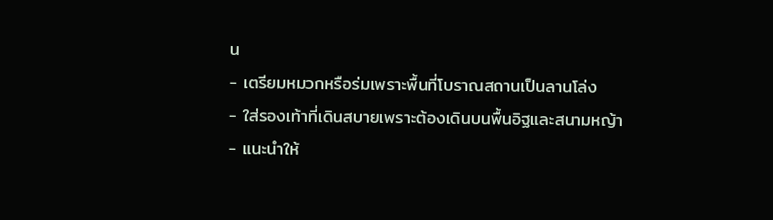น
- เตรียมหมวกหรือร่มเพราะพื้นที่โบราณสถานเป็นลานโล่ง
- ใส่รองเท้าที่เดินสบายเพราะต้องเดินบนพื้นอิฐและสนามหญ้า
- แนะนำให้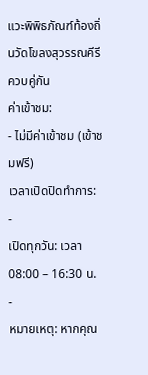แวะพิพิธภัณฑ์ท้องถิ่นวัดโขลงสุวรรณคีรีควบคู่กัน
ค่าเข้าชม:
- ไม่มีค่าเข้าชม (เข้าชมฟรี)
เวลาเปิดปิดทำการ:
-
เปิดทุกวัน: เวลา 08:00 – 16:30 น.
-
หมายเหตุ: หากคุณ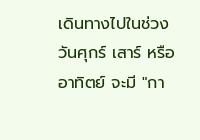เดินทางไปในช่วงวันศุกร์ เสาร์ หรืออาทิตย์ จะมี "กา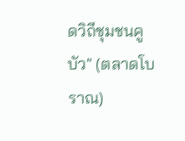ดวิถีชุมชนคูบัว" (ตลาดโบราณ)